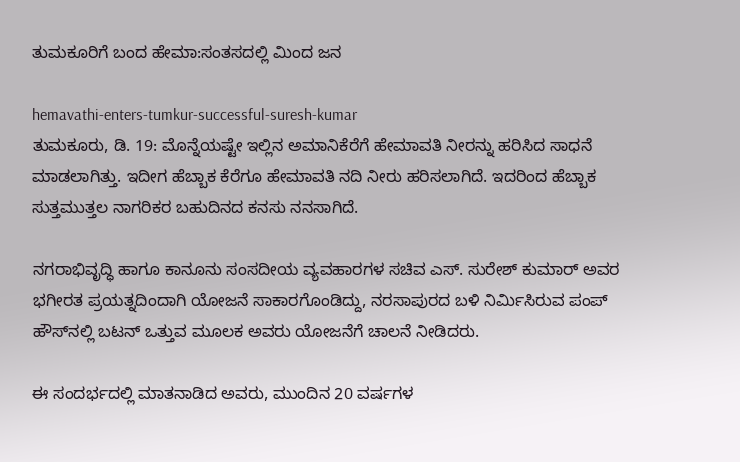ತುಮಕೂರಿಗೆ ಬಂದ ಹೇಮಾ:ಸಂತಸದಲ್ಲಿ ಮಿಂದ ಜನ

hemavathi-enters-tumkur-successful-suresh-kumar
ತುಮಕೂರು, ಡಿ. 19: ಮೊನ್ನೆಯಷ್ಟೇ ಇಲ್ಲಿನ ಅಮಾನಿಕೆರೆಗೆ ಹೇಮಾವತಿ ನೀರನ್ನು ಹರಿಸಿದ ಸಾಧನೆ ಮಾಡಲಾಗಿತ್ತು. ಇದೀಗ ಹೆಬ್ಬಾಕ ಕೆರೆಗೂ ಹೇಮಾವತಿ ನದಿ ನೀರು ಹರಿಸಲಾಗಿದೆ. ಇದರಿಂದ ಹೆಬ್ಬಾಕ ಸುತ್ತಮುತ್ತಲ ನಾಗರಿಕರ ಬಹುದಿನದ ಕನಸು ನನಸಾಗಿದೆ.

ನಗರಾಭಿವೃದ್ಧಿ ಹಾಗೂ ಕಾನೂನು ಸಂಸದೀಯ ವ್ಯವಹಾರಗಳ ಸಚಿವ ಎಸ್. ಸುರೇಶ್ ಕುಮಾರ್ ಅವರ ಭಗೀರತ ಪ್ರಯತ್ನದಿಂದಾಗಿ ಯೋಜನೆ ಸಾಕಾರಗೊಂಡಿದ್ದು, ನರಸಾಪುರದ ಬಳಿ ನಿರ್ಮಿಸಿರುವ ಪಂಪ್ ಹೌಸ್‌ನಲ್ಲಿ ಬಟನ್ ಒತ್ತುವ ಮೂಲಕ ಅವರು ಯೋಜನೆಗೆ ಚಾಲನೆ ನೀಡಿದರು.

ಈ ಸಂದರ್ಭದಲ್ಲಿ ಮಾತನಾಡಿದ ಅವರು, ಮುಂದಿನ 20 ವರ್ಷಗಳ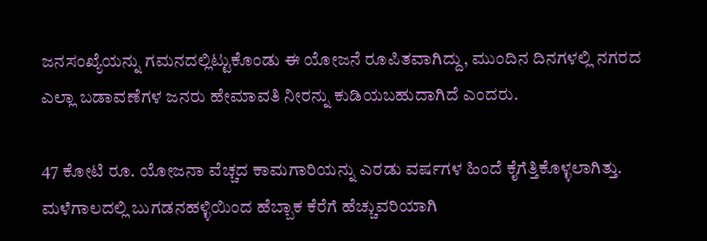ಜನಸಂಖ್ಯೆಯನ್ನು ಗಮನದಲ್ಲಿಟ್ಟುಕೊಂಡು ಈ ಯೋಜನೆ ರೂಪಿತವಾಗಿದ್ದು, ಮುಂದಿನ ದಿನಗಳಲ್ಲಿ ನಗರದ ಎಲ್ಲಾ ಬಡಾವಣೆಗಳ ಜನರು ಹೇಮಾವತಿ ನೀರನ್ನು ಕುಡಿಯಬಹುದಾಗಿದೆ ಎಂದರು.

47 ಕೋಟಿ ರೂ. ಯೋಜನಾ ವೆಚ್ಚದ ಕಾಮಗಾರಿಯನ್ನು ಎರಡು ವರ್ಷಗಳ ಹಿಂದೆ ಕೈಗೆತ್ತಿಕೊಳ್ಳಲಾಗಿತ್ತು. ಮಳೆಗಾಲದಲ್ಲಿ ಬುಗಡನಹಳ್ಳಿಯಿಂದ ಹೆಬ್ಬಾಕ ಕೆರೆಗೆ ಹೆಚ್ಚುವರಿಯಾಗಿ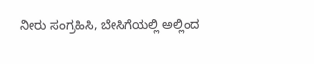ನೀರು ಸಂಗ್ರಹಿಸಿ, ಬೇಸಿಗೆಯಲ್ಲಿ ಅಲ್ಲಿಂದ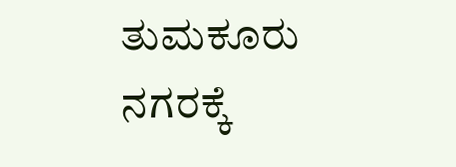ತುಮಕೂರು ನಗರಕ್ಕೆ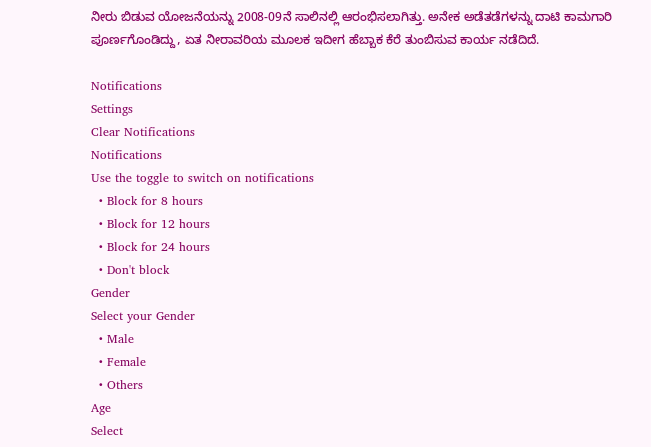ನೀರು ಬಿಡುವ ಯೋಜನೆಯನ್ನು 2008-09ನೆ ಸಾಲಿನಲ್ಲಿ ಆರಂಭಿಸಲಾಗಿತ್ತು. ಅನೇಕ ಅಡೆತಡೆಗಳನ್ನು ದಾಟಿ ಕಾಮಗಾರಿ ಪೂರ್ಣಗೊಂಡಿದ್ದು, ಏತ ನೀರಾವರಿಯ ಮೂಲಕ ಇದೀಗ ಹೆಬ್ಬಾಕ ಕೆರೆ ತುಂಬಿಸುವ ಕಾರ್ಯ ನಡೆದಿದೆ.

Notifications
Settings
Clear Notifications
Notifications
Use the toggle to switch on notifications
  • Block for 8 hours
  • Block for 12 hours
  • Block for 24 hours
  • Don't block
Gender
Select your Gender
  • Male
  • Female
  • Others
Age
Select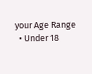your Age Range
  • Under 18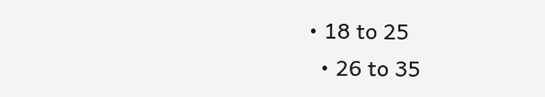• 18 to 25
  • 26 to 35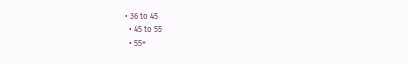• 36 to 45
  • 45 to 55
  • 55+